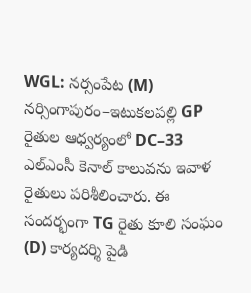WGL: నర్సంపేట (M) నర్సింగాపురం–ఇటుకలపల్లి GP రైతుల ఆధ్వర్యంలో DC–33 ఎల్ఎంసీ కెనాల్ కాలువను ఇవాళ రైతులు పరిశీలించారు. ఈ సందర్భంగా TG రైతు కూలి సంఘం (D) కార్యదర్శి పైడి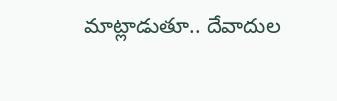మాట్లాడుతూ.. దేవాదుల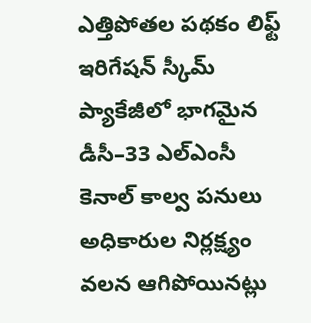ఎత్తిపోతల పథకం లిఫ్ట్ ఇరిగేషన్ స్కీమ్ ప్యాకేజీలో భాగమైన డీసీ–33 ఎల్ఎంసీ కెనాల్ కాల్వ పనులు అధికారుల నిర్లక్ష్యం వలన ఆగిపోయినట్లు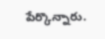పేర్కొన్నారు.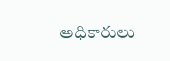అధికారులు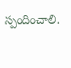స్పందించాలి.